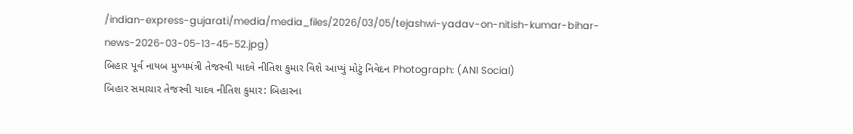/indian-express-gujarati/media/media_files/2026/03/05/tejashwi-yadav-on-nitish-kumar-bihar-news-2026-03-05-13-45-52.jpg)
બિહાર પૂર્વ નાયબ મુખ્યમંત્રી તેજસ્વી યાદવે નીતિશ કુમાર વિશે આપ્યું મોટું નિવેદન Photograph: (ANI Social)
બિહાર સમાચાર તેજસ્વી યાદવ નીતિશ કુમાર: બિહારના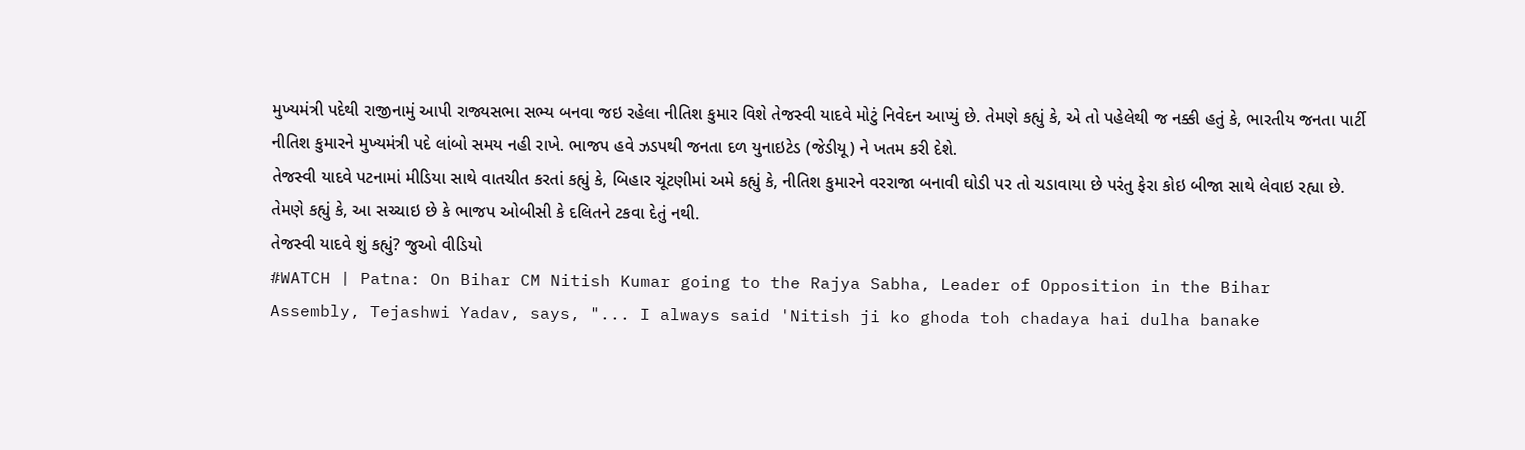મુખ્યમંત્રી પદેથી રાજીનામું આપી રાજ્યસભા સભ્ય બનવા જઇ રહેલા નીતિશ કુમાર વિશે તેજસ્વી યાદવે મોટું નિવેદન આપ્યું છે. તેમણે કહ્યું કે, એ તો પહેલેથી જ નક્કી હતું કે, ભારતીય જનતા પાર્ટી નીતિશ કુમારને મુખ્યમંત્રી પદે લાંબો સમય નહી રાખે. ભાજપ હવે ઝડપથી જનતા દળ યુનાઇટેડ (જેડીયૂ) ને ખતમ કરી દેશે.
તેજસ્વી યાદવે પટનામાં મીડિયા સાથે વાતચીત કરતાં કહ્યું કે, બિહાર ચૂંટણીમાં અમે કહ્યું કે, નીતિશ કુમારને વરરાજા બનાવી ઘોડી પર તો ચડાવાયા છે પરંતુ ફેરા કોઇ બીજા સાથે લેવાઇ રહ્યા છે. તેમણે કહ્યું કે, આ સચ્ચાઇ છે કે ભાજપ ઓબીસી કે દલિતને ટકવા દેતું નથી.
તેજસ્વી યાદવે શું કહ્યું? જુઓ વીડિયો
#WATCH | Patna: On Bihar CM Nitish Kumar going to the Rajya Sabha, Leader of Opposition in the Bihar Assembly, Tejashwi Yadav, says, "... I always said 'Nitish ji ko ghoda toh chadaya hai dulha banake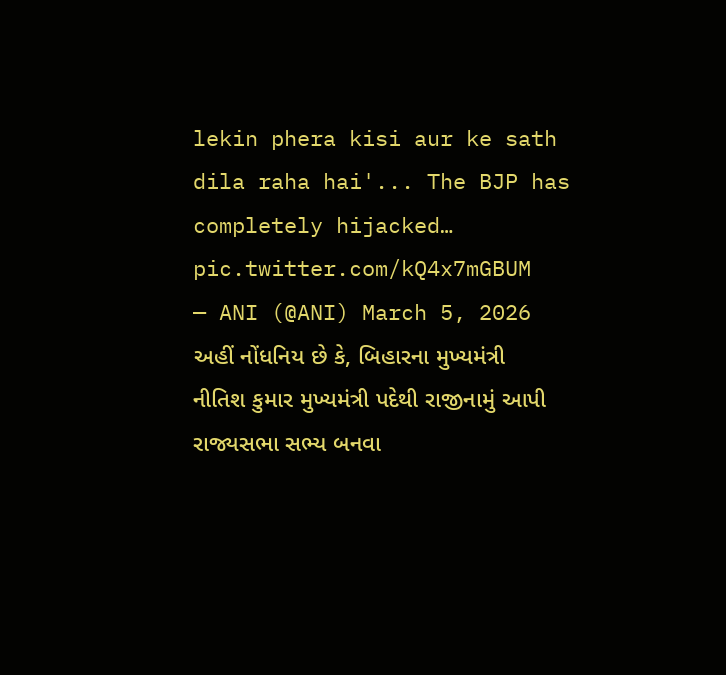lekin phera kisi aur ke sath dila raha hai'... The BJP has completely hijacked… pic.twitter.com/kQ4x7mGBUM
— ANI (@ANI) March 5, 2026
અહીં નોંધનિય છે કે, બિહારના મુખ્યમંત્રી નીતિશ કુમાર મુખ્યમંત્રી પદેથી રાજીનામું આપી રાજ્યસભા સભ્ય બનવા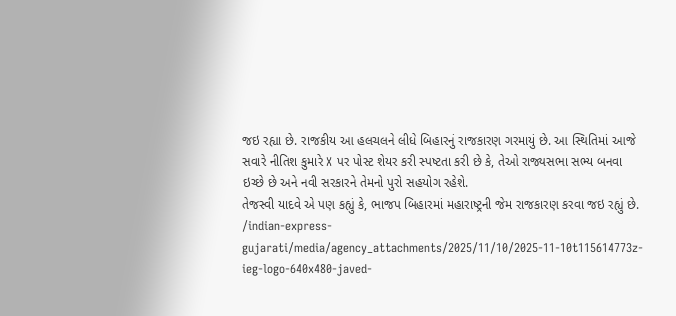જઇ રહ્યા છે. રાજકીય આ હલચલને લીધે બિહારનું રાજકારણ ગરમાયું છે. આ સ્થિતિમાં આજે સવારે નીતિશ કુમારે X પર પોસ્ટ શેયર કરી સ્પષ્ટતા કરી છે કે, તેઓ રાજ્યસભા સભ્ય બનવા ઇચ્છે છે અને નવી સરકારને તેમનો પુરો સહયોગ રહેશે.
તેજસ્વી યાદવે એ પણ કહ્યું કે, ભાજપ બિહારમાં મહારાષ્ટ્રની જેમ રાજકારણ કરવા જઇ રહ્યું છે.
/indian-express-gujarati/media/agency_attachments/2025/11/10/2025-11-10t115614773z-ieg-logo-640x480-javed-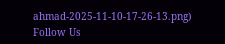ahmad-2025-11-10-17-26-13.png)
Follow Us